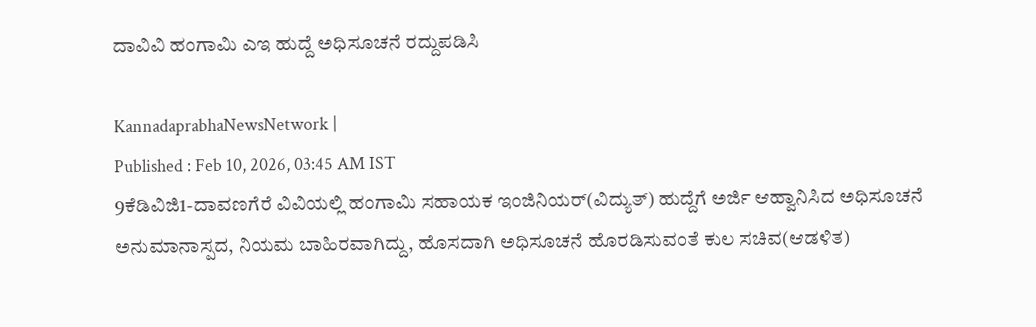ದಾವಿವಿ ಹಂಗಾಮಿ ಎಇ ಹುದ್ದೆ ಅಧಿಸೂಚನೆ ರದ್ದುಪಡಿಸಿ

KannadaprabhaNewsNetwork |
Published : Feb 10, 2026, 03:45 AM IST
9ಕೆಡಿವಿಜಿ1-ದಾವಣಗೆರೆ ವಿವಿಯಲ್ಲಿ ಹಂಗಾಮಿ ಸಹಾಯಕ ಇಂಜಿನಿಯರ್‌(ವಿದ್ಯುತ್) ಹುದ್ದೆಗೆ ಅರ್ಜಿ ಆಹ್ವಾನಿಸಿದ ಅಧಿಸೂಚನೆ ಅನುಮಾನಾಸ್ಪದ, ನಿಯಮ ಬಾಹಿರವಾಗಿದ್ದು, ಹೊಸದಾಗಿ ಅಧಿಸೂಚನೆ ಹೊರಡಿಸುವಂತೆ ಕುಲ ಸಚಿವ(ಆಡಳಿತ)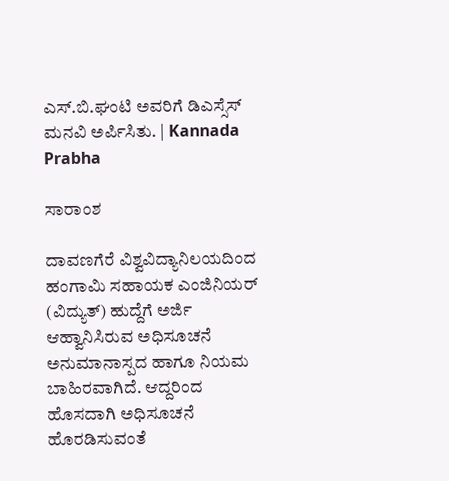ಎಸ್.ಬಿ.ಘಂಟಿ ಅವರಿಗೆ ಡಿಎಸ್ಸೆಸ್ ಮನವಿ ಅರ್ಪಿಸಿತು. | Kannada Prabha

ಸಾರಾಂಶ

ದಾವಣಗೆರೆ ವಿಶ್ವವಿದ್ಯಾನಿಲಯದಿಂದ ಹಂಗಾಮಿ ಸಹಾಯಕ ಎಂಜಿನಿಯರ್‌ (ವಿದ್ಯುತ್) ಹುದ್ದೆಗೆ ಅರ್ಜಿ ಆಹ್ವಾನಿಸಿರುವ ಅಧಿಸೂಚನೆ ಅನುಮಾನಾಸ್ಪದ ಹಾಗೂ ನಿಯಮ ಬಾಹಿರವಾಗಿದೆ. ಆದ್ದರಿಂದ ಹೊಸದಾಗಿ ಅಧಿಸೂಚನೆ ಹೊರಡಿಸುವಂತೆ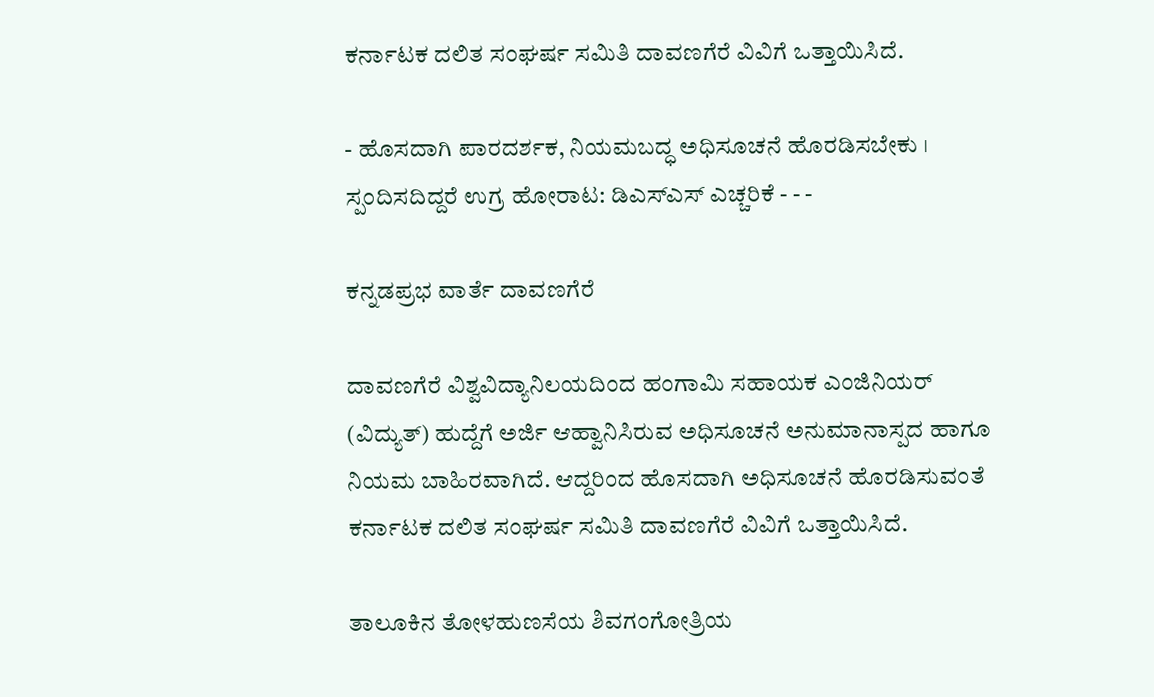ಕರ್ನಾಟಕ ದಲಿತ ಸಂಘರ್ಷ ಸಮಿತಿ ದಾವಣಗೆರೆ ವಿವಿಗೆ ಒತ್ತಾಯಿಸಿದೆ.

- ಹೊಸದಾಗಿ ಪಾರದರ್ಶಕ, ನಿಯಮಬದ್ಧ ಅಧಿಸೂಚನೆ ಹೊರಡಿಸಬೇಕು । ಸ್ಪಂದಿಸದಿದ್ದರೆ ಉಗ್ರ ಹೋರಾಟ: ಡಿಎಸ್‌ಎಸ್‌ ಎಚ್ಚರಿಕೆ - - -

ಕನ್ನಡಪ್ರಭ ವಾರ್ತೆ ದಾವಣಗೆರೆ

ದಾವಣಗೆರೆ ವಿಶ್ವವಿದ್ಯಾನಿಲಯದಿಂದ ಹಂಗಾಮಿ ಸಹಾಯಕ ಎಂಜಿನಿಯರ್‌ (ವಿದ್ಯುತ್) ಹುದ್ದೆಗೆ ಅರ್ಜಿ ಆಹ್ವಾನಿಸಿರುವ ಅಧಿಸೂಚನೆ ಅನುಮಾನಾಸ್ಪದ ಹಾಗೂ ನಿಯಮ ಬಾಹಿರವಾಗಿದೆ. ಆದ್ದರಿಂದ ಹೊಸದಾಗಿ ಅಧಿಸೂಚನೆ ಹೊರಡಿಸುವಂತೆ ಕರ್ನಾಟಕ ದಲಿತ ಸಂಘರ್ಷ ಸಮಿತಿ ದಾವಣಗೆರೆ ವಿವಿಗೆ ಒತ್ತಾಯಿಸಿದೆ.

ತಾಲೂಕಿನ ತೋಳಹುಣಸೆಯ ಶಿವಗಂಗೋತ್ರಿಯ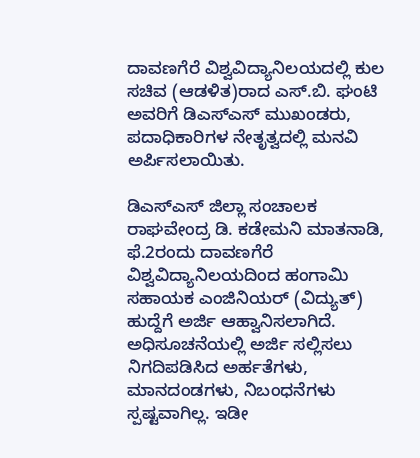ದಾವಣಗೆರೆ ವಿಶ್ವವಿದ್ಯಾನಿಲಯದಲ್ಲಿ ಕುಲ ಸಚಿವ (ಆಡಳಿತ)ರಾದ ಎಸ್.ಬಿ. ಘಂಟಿ ಅವರಿಗೆ ಡಿಎಸ್‌ಎಸ್‌ ಮುಖಂಡರು, ಪದಾಧಿಕಾರಿಗಳ ನೇತೃತ್ವದಲ್ಲಿ ಮನವಿ ಅರ್ಪಿಸಲಾಯಿತು.

ಡಿಎಸ್‌ಎಸ್‌ ಜಿಲ್ಲಾ ಸಂಚಾಲಕ ರಾಘವೇಂದ್ರ ಡಿ. ಕಡೇಮನಿ ಮಾತನಾಡಿ, ಫೆ.2ರಂದು ದಾವಣಗೆರೆ ವಿಶ್ವವಿದ್ಯಾನಿಲಯದಿಂದ ಹಂಗಾಮಿ ಸಹಾಯಕ ಎಂಜಿನಿಯರ್‌ (ವಿದ್ಯುತ್) ಹುದ್ದೆಗೆ ಅರ್ಜಿ ಆಹ್ವಾನಿಸಲಾಗಿದೆ. ಅಧಿಸೂಚನೆಯಲ್ಲಿ ಅರ್ಜಿ ಸಲ್ಲಿಸಲು ನಿಗದಿಪಡಿಸಿದ ಅರ್ಹತೆಗಳು, ಮಾನದಂಡಗಳು, ನಿಬಂಧನೆಗಳು ಸ್ಪಷ್ಟವಾಗಿಲ್ಲ. ಇಡೀ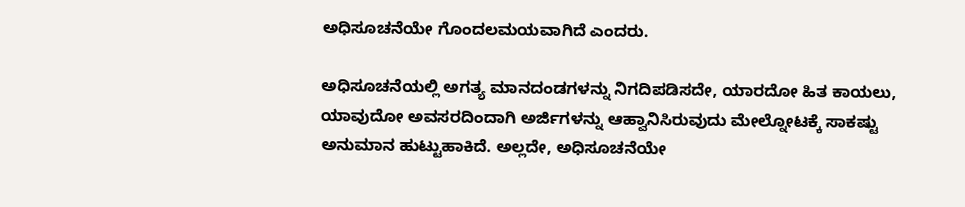ಅಧಿಸೂಚನೆಯೇ ಗೊಂದಲಮಯವಾಗಿದೆ ಎಂದರು.

ಅಧಿಸೂಚನೆಯಲ್ಲಿ ಅಗತ್ಯ ಮಾನದಂಡಗಳನ್ನು ನಿಗದಿಪಡಿಸದೇ, ಯಾರದೋ ಹಿತ ಕಾಯಲು, ಯಾವುದೋ ಅವಸರದಿಂದಾಗಿ ಅರ್ಜಿಗಳನ್ನು ಆಹ್ವಾನಿಸಿರುವುದು ಮೇಲ್ನೋಟಕ್ಕೆ ಸಾಕಷ್ಟು ಅನುಮಾನ ಹುಟ್ಟುಹಾಕಿದೆ. ಅಲ್ಲದೇ, ಅಧಿಸೂಚನೆಯೇ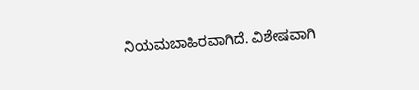ನಿಯಮಬಾಹಿರವಾಗಿದೆ. ವಿಶೇಷವಾಗಿ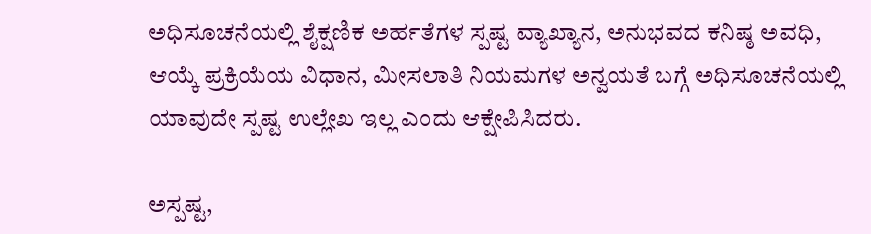ಅಧಿಸೂಚನೆಯಲ್ಲಿ ಶೈಕ್ಷಣಿಕ ಅರ್ಹತೆಗಳ ಸ್ಪಷ್ಟ ವ್ಯಾಖ್ಯಾನ, ಅನುಭವದ ಕನಿಷ್ಠ ಅವಧಿ, ಆಯ್ಕೆ ಪ್ರಕ್ರಿಯೆಯ ವಿಧಾನ, ಮೀಸಲಾತಿ ನಿಯಮಗಳ ಅನ್ವಯತೆ ಬಗ್ಗೆ ಅಧಿಸೂಚನೆಯಲ್ಲಿ ಯಾವುದೇ ಸ್ಪಷ್ಟ ಉಲ್ಲೇಖ ಇಲ್ಲ ಎಂದು ಆಕ್ಷೇಪಿಸಿದರು.

ಅಸ್ಪಷ್ಟ,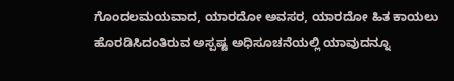ಗೊಂದಲಮಯವಾದ, ಯಾರದೋ ಅವಸರ, ಯಾರದೋ ಹಿತ ಕಾಯಲು ಹೊರಡಿಸಿದಂತಿರುವ ಅಸ್ಪಷ್ಟ ಅಧಿಸೂಚನೆಯಲ್ಲಿ ಯಾವುದನ್ನೂ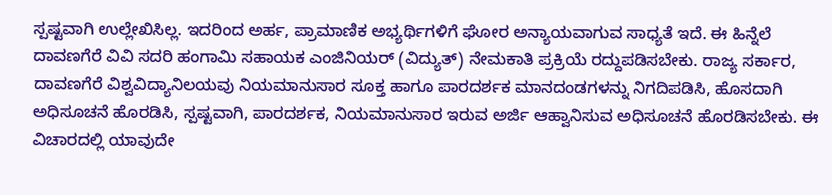ಸ್ಪಷ್ಟವಾಗಿ ಉಲ್ಲೇಖಿಸಿಲ್ಲ. ಇದರಿಂದ ಅರ್ಹ, ಪ್ರಾಮಾಣಿಕ ಅಭ್ಯರ್ಥಿಗಳಿಗೆ ಘೋರ ಅನ್ಯಾಯವಾಗುವ ಸಾಧ್ಯತೆ ಇದೆ. ಈ ಹಿನ್ನೆಲೆ ದಾವಣಗೆರೆ ವಿವಿ ಸದರಿ ಹಂಗಾಮಿ ಸಹಾಯಕ ಎಂಜಿನಿಯರ್‌ (ವಿದ್ಯುತ್) ನೇಮಕಾತಿ ಪ್ರಕ್ರಿಯೆ ರದ್ದುಪಡಿಸಬೇಕು. ರಾಜ್ಯ ಸರ್ಕಾರ, ದಾವಣಗೆರೆ ವಿಶ್ವವಿದ್ಯಾನಿಲಯವು ನಿಯಮಾನುಸಾರ ಸೂಕ್ತ ಹಾಗೂ ಪಾರದರ್ಶಕ ಮಾನದಂಡಗಳನ್ನು ನಿಗದಿಪಡಿಸಿ, ಹೊಸದಾಗಿ ಅಧಿಸೂಚನೆ ಹೊರಡಿಸಿ, ಸ್ಪಷ್ಟವಾಗಿ, ಪಾರದರ್ಶಕ, ನಿಯಮಾನುಸಾರ ಇರುವ ಅರ್ಜಿ ಆಹ್ವಾನಿಸುವ ಅಧಿಸೂಚನೆ ಹೊರಡಿಸಬೇಕು. ಈ ವಿಚಾರದಲ್ಲಿ ಯಾವುದೇ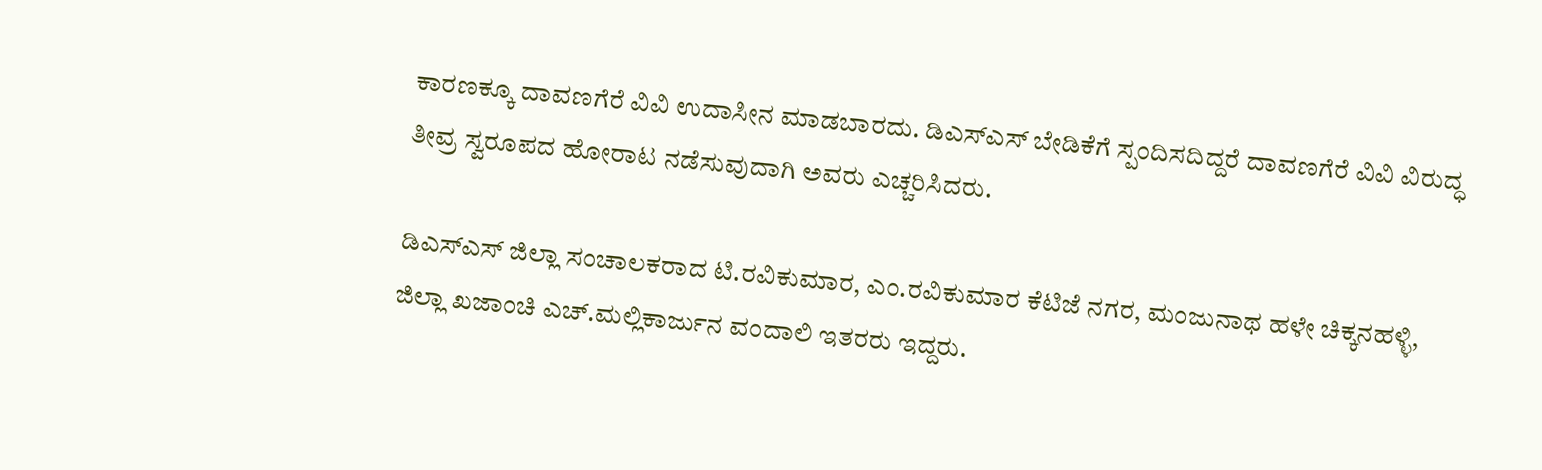ಕಾರಣಕ್ಕೂ ದಾವಣಗೆರೆ ವಿವಿ ಉದಾಸೀನ ಮಾಡಬಾರದು. ಡಿಎಸ್‌ಎಸ್‌ ಬೇಡಿಕೆಗೆ ಸ್ಪಂದಿಸದಿದ್ದರೆ ದಾವಣಗೆರೆ ವಿವಿ ವಿರುದ್ಧ ತೀವ್ರ ಸ್ವರೂಪದ ಹೋರಾಟ ನಡೆಸುವುದಾಗಿ ಅವರು ಎಚ್ಚರಿಸಿದರು.

ಡಿಎಸ್‌ಎಸ್‌ ಜಿಲ್ಲಾ ಸಂಚಾಲಕರಾದ ಟಿ.ರವಿಕುಮಾರ, ಎಂ.ರವಿಕುಮಾರ ಕೆಟಿಜೆ ನಗರ, ಮಂಜುನಾಥ ಹಳೇ ಚಿಕ್ಕನಹಳ್ಳಿ, ಜಿಲ್ಲಾ ಖಜಾಂಚಿ ಎಚ್‌.ಮಲ್ಲಿಕಾರ್ಜುನ ವಂದಾಲಿ ಇತರರು ಇದ್ದರು.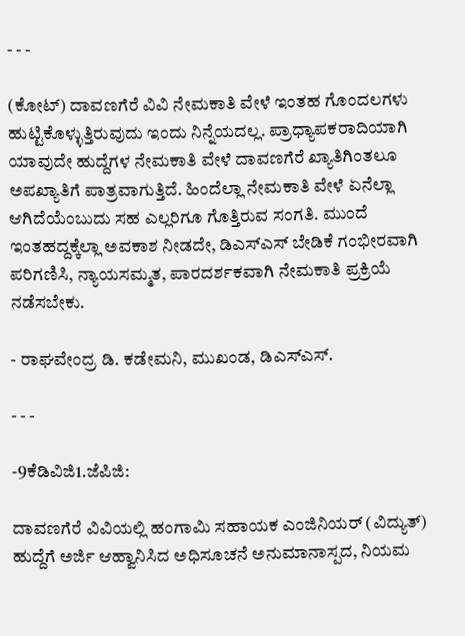- - -

(ಕೋಟ್‌) ದಾವಣಗೆರೆ ವಿವಿ ನೇಮಕಾತಿ ವೇಳೆ ಇಂತಹ ಗೊಂದಲಗಳು ಹುಟ್ಟಿಕೊಳ್ಳುತ್ತಿರುವುದು ಇಂದು ನಿನ್ನೆಯದಲ್ಲ. ಪ್ರಾಧ್ಯಾಪಕರಾದಿಯಾಗಿ ಯಾವುದೇ ಹುದ್ದೆಗಳ ನೇಮಕಾತಿ ವೇಳೆ ದಾವಣಗೆರೆ ಖ್ಯಾತಿಗಿಂತಲೂ ಅಪಖ್ಯಾತಿಗೆ ಪಾತ್ರವಾಗುತ್ತಿದೆ. ಹಿಂದೆಲ್ಲಾ ನೇಮಕಾತಿ ವೇಳೆ ಏನೆಲ್ಲಾ ಆಗಿದೆಯೆಂಬುದು ಸಹ ಎಲ್ಲರಿಗೂ ಗೊತ್ತಿರುವ ಸಂಗತಿ. ಮುಂದೆ ಇಂತಹದ್ದಕ್ಕೆಲ್ಲಾ ಅವಕಾಶ ನೀಡದೇ, ಡಿಎಸ್‌ಎಸ್‌ ಬೇಡಿಕೆ ಗಂಭೀರವಾಗಿ ಪರಿಗಣಿಸಿ, ನ್ಯಾಯಸಮ್ಮತ, ಪಾರದರ್ಶಕವಾಗಿ ನೇಮಕಾತಿ ಪ್ರಕ್ರಿಯೆ ನಡೆಸಬೇಕು.

- ರಾಘವೇಂದ್ರ ಡಿ. ಕಡೇಮನಿ, ಮುಖಂಡ, ಡಿಎಸ್‌ಎಸ್‌.

- - -

-9ಕೆಡಿವಿಜಿ1.ಜೆಪಿಜಿ:

ದಾವಣಗೆರೆ ವಿವಿಯಲ್ಲಿ ಹಂಗಾಮಿ ಸಹಾಯಕ ಎಂಜಿನಿಯರ್‌ (ವಿದ್ಯುತ್) ಹುದ್ದೆಗೆ ಅರ್ಜಿ ಆಹ್ವಾನಿಸಿದ ಅಧಿಸೂಚನೆ ಅನುಮಾನಾಸ್ಪದ, ನಿಯಮ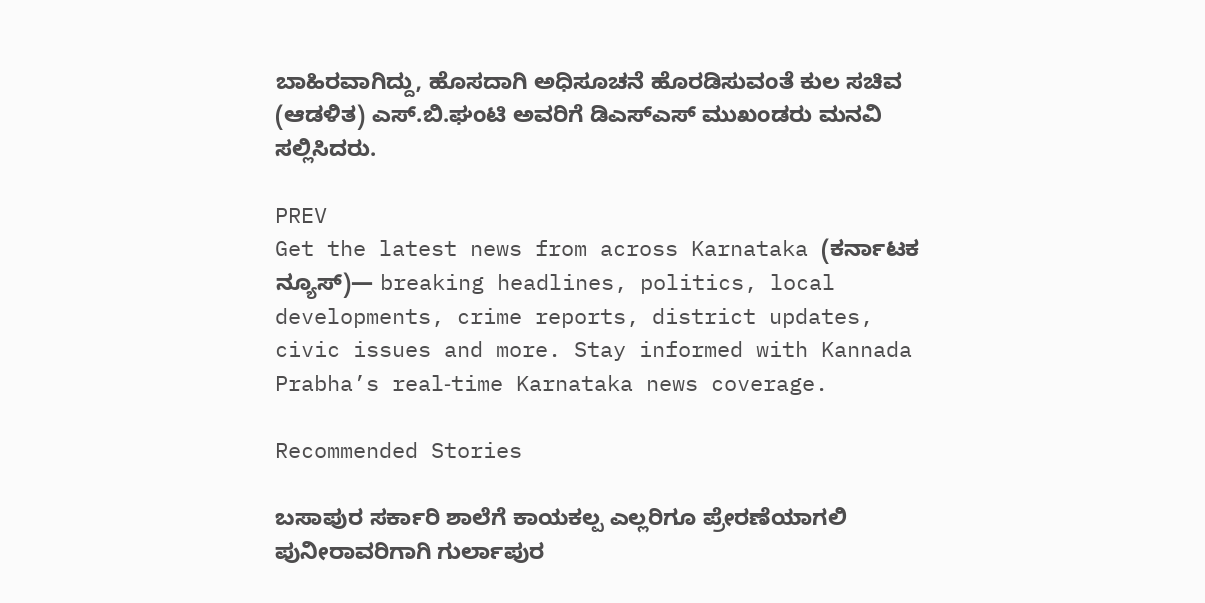ಬಾಹಿರವಾಗಿದ್ದು, ಹೊಸದಾಗಿ ಅಧಿಸೂಚನೆ ಹೊರಡಿಸುವಂತೆ ಕುಲ ಸಚಿವ (ಆಡಳಿತ) ಎಸ್.ಬಿ.ಘಂಟಿ ಅವರಿಗೆ ಡಿಎಸ್‌ಎಸ್‌ ಮುಖಂಡರು ಮನವಿ ಸಲ್ಲಿಸಿದರು.

PREV
Get the latest news from across Karnataka (ಕರ್ನಾಟಕ ನ್ಯೂಸ್)— breaking headlines, politics, local developments, crime reports, district updates, civic issues and more. Stay informed with Kannada Prabha’s real‑time Karnataka news coverage.

Recommended Stories

ಬಸಾಪುರ ಸರ್ಕಾರಿ ಶಾಲೆಗೆ ಕಾಯಕಲ್ಪ ಎಲ್ಲರಿಗೂ ಪ್ರೇರಣೆಯಾಗಲಿ
ಪುನೀರಾವರಿಗಾಗಿ ಗುರ್ಲಾಪುರ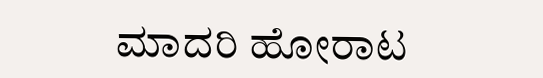ಮಾದರಿ ಹೋರಾಟ